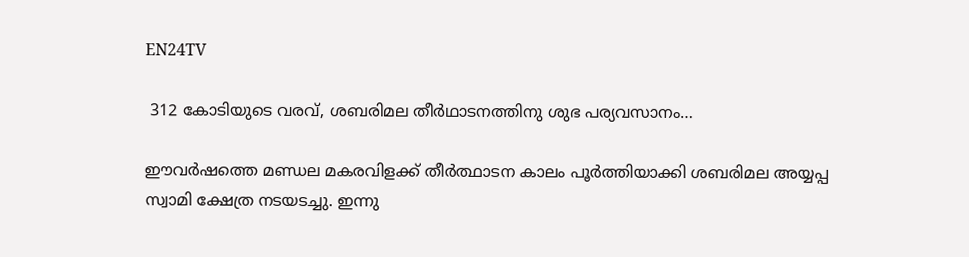EN24TV

 312 കോടിയുടെ വരവ്, ശബരിമല തീർഥാടനത്തിനു ശുഭ പര്യവസാനം…

ഈവർഷത്തെ മണ്ഡല മകരവിളക്ക് തീർത്ഥാടന കാലം പൂർത്തിയാക്കി ശബരിമല അയ്യപ്പ സ്വാമി ക്ഷേത്ര നടയടച്ചു. ഇന്നു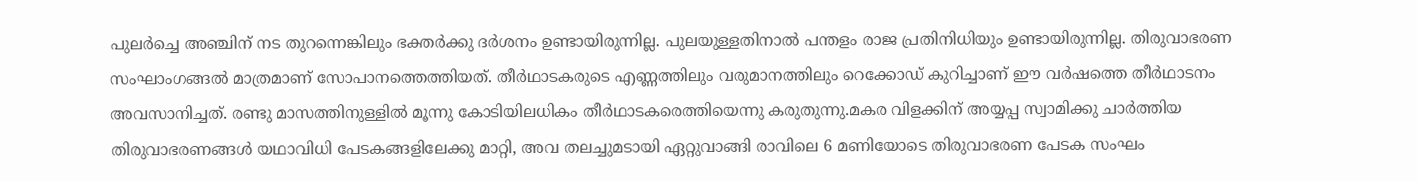പുലർച്ചെ അഞ്ചിന് ന‌ട തുറന്നെങ്കിലും ഭക്തർക്കു ദർശനം ഉണ്ടായിരുന്നില്ല. പുലയുള്ളതിനാൽ പന്തളം രാജ പ്രതിനിധിയും ഉണ്ടായിരുന്നില്ല. തിരുവാഭരണ സംഘാംഗങ്ങൽ മാത്രമാണ് സോപാനത്തെത്തിയത്. തീർഥാടകരുടെ എണ്ണത്തിലും വരുമാനത്തിലും റെക്കോഡ് കുറിച്ചാണ് ഈ വർഷത്തെ തീർഥാടനം അവസാനിച്ചത്. രണ്ടു മാസത്തിനുള്ളിൽ മൂന്നു കോടിയിലധികം തീർഥാടകരെത്തിയെന്നു കരുതുന്നു.മകര വിളക്കിന് അയ്യപ്പ സ്വാമിക്കു ചാർത്തിയ തിരുവാഭരണങ്ങൾ യഥാവിധി പേടകങ്ങളിലേക്കു മാറ്റി, അവ തലച്ചുമടായി ഏറ്റുവാങ്ങി രാവിലെ 6 മണിയോടെ തിരുവാഭരണ പേടക സംഘം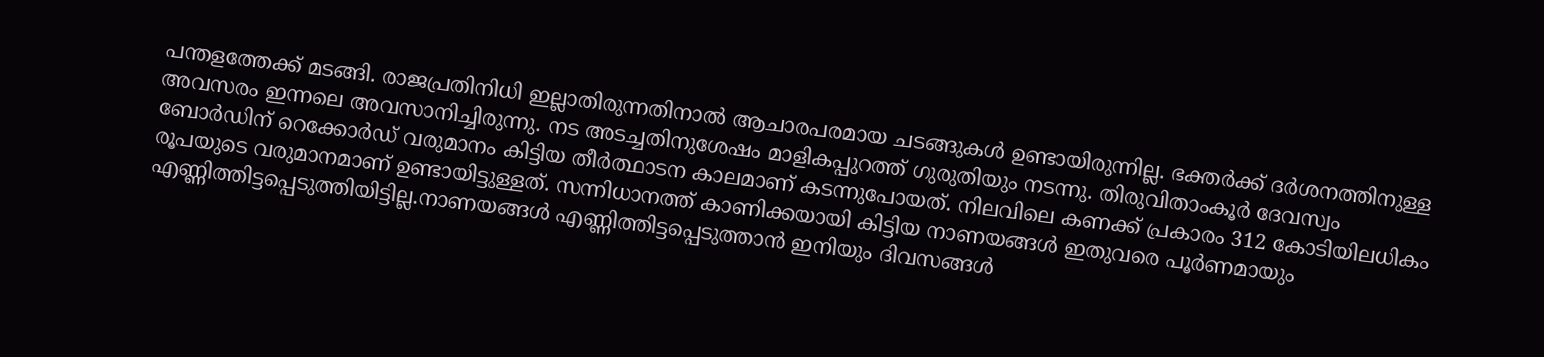പന്തളത്തേക്ക് മടങ്ങി. രാജപ്രതിനിധി ഇല്ലാതിരുന്നതിനാൽ ആചാരപരമായ ചടങ്ങുകൾ ഉണ്ടായിരുന്നില്ല. ഭക്തർക്ക് ദർശനത്തിനുള്ള അവസരം ഇന്നലെ അവസാനിച്ചിരുന്നു. നട അടച്ചതിനുശേഷം മാളികപ്പുറത്ത് ഗുരുതിയും നടന്നു. തിരുവിതാംകൂർ ദേവസ്വം ബോർഡിന് റെക്കോർഡ് വരുമാനം കിട്ടിയ തീർത്ഥാടന കാലമാണ് കടന്നുപോയത്. നിലവിലെ കണക്ക് പ്രകാരം 312 കോടിയിലധികം രൂപയുടെ വരുമാനമാണ് ഉണ്ടായിട്ടുള്ളത്. സന്നിധാനത്ത് കാണിക്കയായി കിട്ടിയ നാണയങ്ങൾ ഇതുവരെ പൂർണമായും എണ്ണിത്തിട്ടപ്പെടുത്തിയിട്ടില്ല.നാണയങ്ങൾ എണ്ണിത്തിട്ടപ്പെടുത്താൻ ഇനിയും ദിവസങ്ങൾ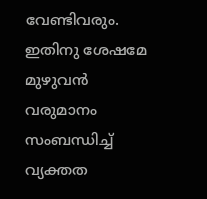വേണ്ടിവരും. ഇതിനു ശേഷമേ മുഴുവൻ വരുമാനം സംബന്ധിച്ച് വ്യക്തത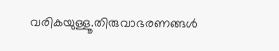വരികയുള്ളൂ.തിരുവാഭരണങ്ങൾ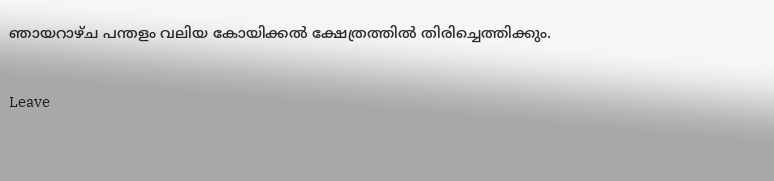ഞായറാഴ്ച പന്തളം വലിയ കോയിക്കൽ ക്ഷേത്രത്തിൽ തിരിച്ചെത്തിക്കും.

Leave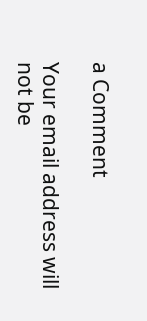a Comment

Your email address will not be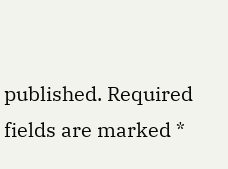published. Required fields are marked *